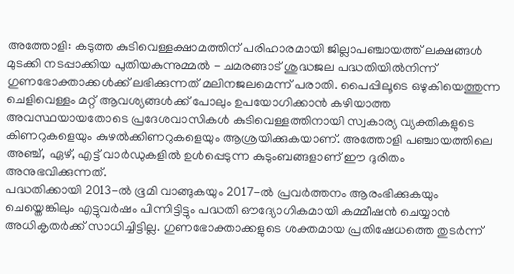അത്തോളി: കടുത്ത കുടിവെള്ളക്ഷാമത്തിന് പരിഹാരമായി ജില്ലാപഞ്ചായത്ത് ലക്ഷങ്ങൾ മുടക്കി നടപ്പാക്കിയ പുതിയകുന്നുമ്മൽ - ചമരങ്ങാട് ശുദ്ധജല പദ്ധതിയിൽനിന്ന് ഗുണഭോക്താക്കൾക്ക് ലഭിക്കുന്നത് മലിനജലമെന്ന് പരാതി. പൈപ്പിലൂടെ ഒഴുകിയെത്തുന്ന ചെളിവെള്ളം മറ്റ് ആവശ്യങ്ങൾക്ക് പോലും ഉപയോഗിക്കാൻ കഴിയാത്ത അവസ്ഥയായതോടെ പ്രദേശവാസികൾ കുടിവെള്ളത്തിനായി സ്വകാര്യ വ്യക്തികളുടെ കിണറുകളെയും കുഴൽക്കിണറുകളെയും ആശ്രയിക്കുകയാണ്. അത്തോളി പഞ്ചായത്തിലെ അഞ്ച്, ഏഴ്, എട്ട് വാർഡുകളിൽ ഉൾപ്പെടുന്ന കുടുംബങ്ങളാണ് ഈ ദുരിതം അനുഭവിക്കുന്നത്.
പദ്ധതിക്കായി 2013-ൽ ഭൂമി വാങ്ങുകയും 2017-ൽ പ്രവർത്തനം ആരംഭിക്കുകയും ചെയ്തെങ്കിലും എട്ടുവർഷം പിന്നിട്ടിട്ടും പദ്ധതി ഔദ്യോഗികമായി കമ്മീഷൻ ചെയ്യാൻ അധികൃതർക്ക് സാധിച്ചിട്ടില്ല. ഗുണഭോക്താക്കളുടെ ശക്തമായ പ്രതിഷേധത്തെ തുടർന്ന്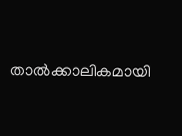താൽക്കാലികമായി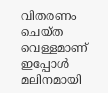വിതരണം ചെയ്ത വെള്ളമാണ് ഇപ്പോൾ മലിനമായി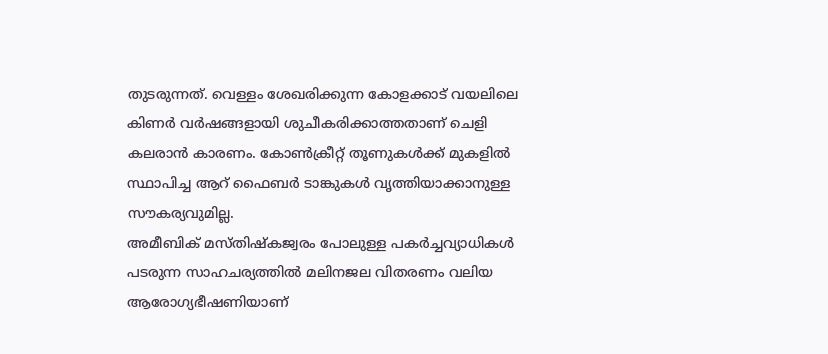തുടരുന്നത്. വെള്ളം ശേഖരിക്കുന്ന കോളക്കാട് വയലിലെ കിണർ വർഷങ്ങളായി ശുചീകരിക്കാത്തതാണ് ചെളി കലരാൻ കാരണം. കോൺക്രീറ്റ് തൂണുകൾക്ക് മുകളിൽ സ്ഥാപിച്ച ആറ് ഫൈബർ ടാങ്കുകൾ വൃത്തിയാക്കാനുള്ള സൗകര്യവുമില്ല.
അമീബിക് മസ്തിഷ്കജ്വരം പോലുള്ള പകർച്ചവ്യാധികൾ പടരുന്ന സാഹചര്യത്തിൽ മലിനജല വിതരണം വലിയ ആരോഗ്യഭീഷണിയാണ്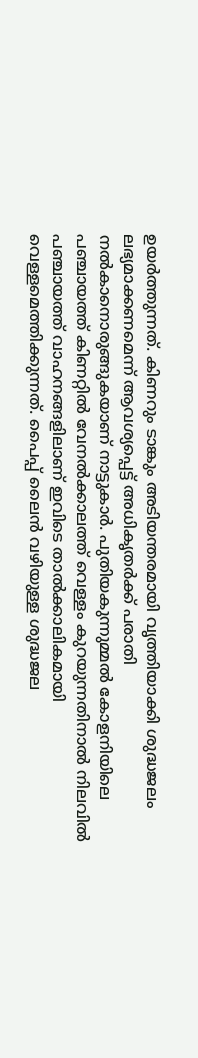ഉയർത്തുന്നത്. കിണറും ടാങ്കും അടിയന്തരമായി വൃത്തിയാക്കി ശുദ്ധജലം ലഭ്യമാക്കണമെന്ന് ആവശ്യപ്പെട്ട് അധികൃതർക്ക് പരാതി നൽകാനൊരുങ്ങുകയാണ് നാട്ടുകാർ. പുതിയകുന്നുമ്മൽ കോളനിയിലെ പഞ്ചായത്ത് കിണറ്റിൽ വേനൽക്കാലത്ത് വെള്ളം കുറയുന്നതിനാൽ നിലവിൽ പഞ്ചായത്ത് വാഹനങ്ങളിലാണ് ഇവിടെ താൽക്കാലികമായി വെള്ളമെത്തിക്കുന്നത്. പൈപ്പ് ലൈൻ വഴിയുള്ള ശുദ്ധജല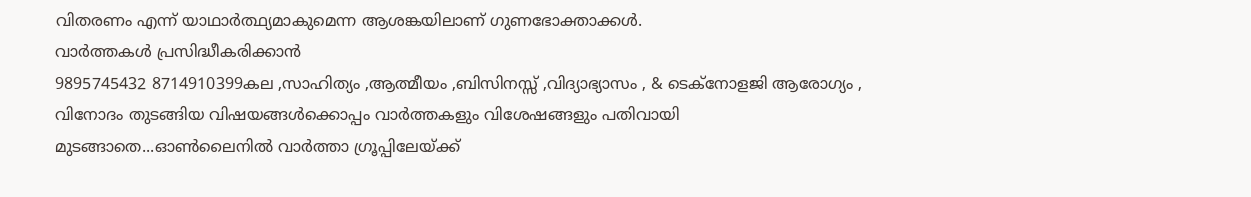വിതരണം എന്ന് യാഥാർത്ഥ്യമാകുമെന്ന ആശങ്കയിലാണ് ഗുണഭോക്താക്കൾ.
വാർത്തകൾ പ്രസിദ്ധീകരിക്കാൻ
9895745432 8714910399കല ,സാഹിത്യം ,ആത്മീയം ,ബിസിനസ്സ് ,വിദ്യാഭ്യാസം , & ടെക്നോളജി ആരോഗ്യം , വിനോദം തുടങ്ങിയ വിഷയങ്ങൾക്കൊപ്പം വാർത്തകളും വിശേഷങ്ങളും പതിവായി മുടങ്ങാതെ...ഓൺലൈനിൽ വാർത്താ ഗ്രൂപ്പിലേയ്ക്ക്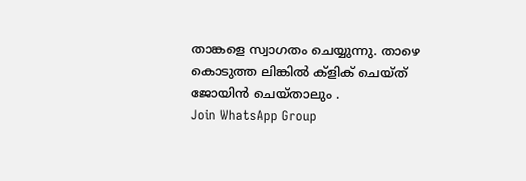താങ്കളെ സ്വാഗതം ചെയ്യുന്നു. താഴെ കൊടുത്ത ലിങ്കിൽ ക്ളിക് ചെയ്ത് ജോയിൻ ചെയ്താലും .
Join WhatsApp Group